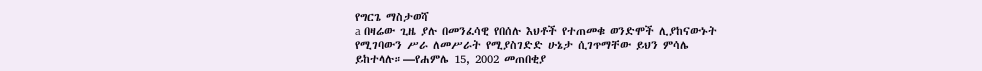የግርጌ ማስታወሻ
a በዛሬው ጊዜ ያሉ በመንፈሳዊ የበሰሉ እህቶች የተጠመቁ ወንድሞች ሊያከናውኑት የሚገባውን ሥራ ለመሥራት የሚያስገድድ ሁኔታ ሲገጥማቸው ይህን ምሳሌ ይከተላሉ።—የሐምሌ 15, 2002 መጠበቂያ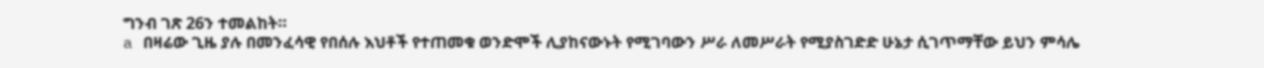ግንብ ገጽ 26ን ተመልከት።
a በዛሬው ጊዜ ያሉ በመንፈሳዊ የበሰሉ እህቶች የተጠመቁ ወንድሞች ሊያከናውኑት የሚገባውን ሥራ ለመሥራት የሚያስገድድ ሁኔታ ሲገጥማቸው ይህን ምሳሌ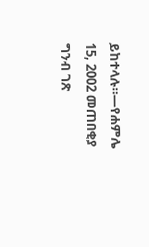ይከተላሉ።—የሐምሌ 15, 2002 መጠበቂያ ግንብ ገጽ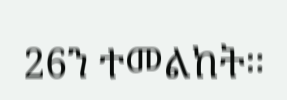26ን ተመልከት።